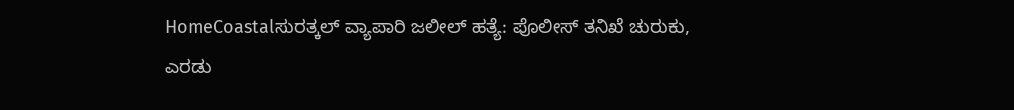HomeCoastalಸುರತ್ಕಲ್ ವ್ಯಾಪಾರಿ ಜಲೀಲ್ ಹತ್ಯೆ: ಪೊಲೀಸ್ ತನಿಖೆ ಚುರುಕು, ಎರಡು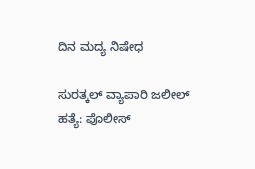ದಿನ ಮದ್ಯ ನಿಷೇಧ

ಸುರತ್ಕಲ್ ವ್ಯಾಪಾರಿ ಜಲೀಲ್ ಹತ್ಯೆ: ಪೊಲೀಸ್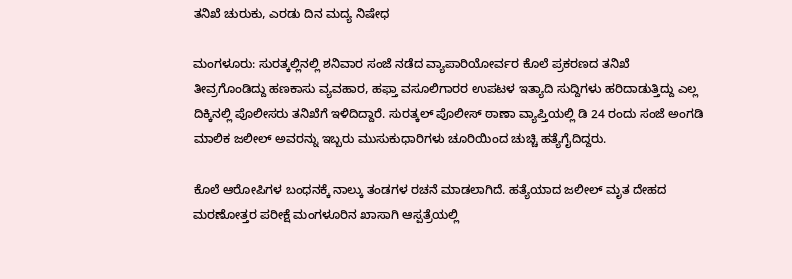ತನಿಖೆ ಚುರುಕು, ಎರಡು ದಿನ ಮದ್ಯ ನಿಷೇಧ

ಮಂಗಳೂರು: ಸುರತ್ಕಲ್ಲಿನಲ್ಲಿ ಶನಿವಾರ ಸಂಜೆ ನಡೆದ ವ್ಯಾಪಾರಿಯೋರ್ವರ ಕೊಲೆ ಪ್ರಕರಣದ ತನಿಖೆ ತೀವ್ರಗೊಂಡಿದ್ದು ಹಣಕಾಸು ವ್ಯವಹಾರ, ಹಫ್ತಾ ವಸೂಲಿಗಾರರ ಉಪಟಳ ಇತ್ಯಾದಿ ಸುದ್ದಿಗಳು ಹರಿದಾಡುತ್ತಿದ್ದು ಎಲ್ಲ ದಿಕ್ಕಿನಲ್ಲಿ ಪೊಲೀಸರು ತನಿಖೆಗೆ ಇಳಿದಿದ್ದಾರೆ. ಸುರತ್ಕಲ್ ಪೊಲೀಸ್ ಠಾಣಾ ವ್ಯಾಪ್ತಿಯಲ್ಲಿ ಡಿ 24 ರಂದು ಸಂಜೆ ಅಂಗಡಿ ಮಾಲಿಕ ಜಲೀಲ್ ಅವರನ್ನು ಇಬ್ಬರು ಮುಸುಕುಧಾರಿಗಳು ಚೂರಿಯಿಂದ ಚುಚ್ಚಿ ಹತ್ಯೆಗೈದಿದ್ದರು.

ಕೊಲೆ ಆರೋಪಿಗಳ ಬಂಧನಕ್ಕೆ ನಾಲ್ಕು ತಂಡಗಳ ರಚನೆ ಮಾಡಲಾಗಿದೆ. ಹತ್ಯೆಯಾದ ಜಲೀಲ್ ಮೃತ ದೇಹದ ಮರಣೋತ್ತರ ಪರೀಕ್ಷೆ ಮಂಗಳೂರಿನ ಖಾಸಾಗಿ ಆಸ್ಪತ್ರೆಯಲ್ಲಿ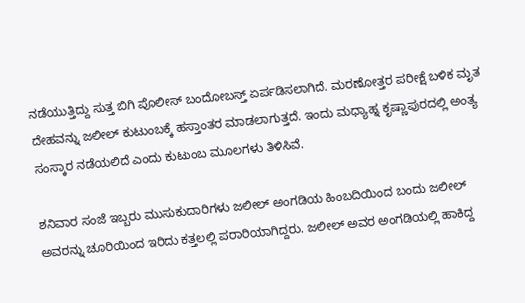ನಡೆಯುತ್ತಿದ್ದು ಸುತ್ತ ಬಿಗಿ ಪೊಲೀಸ್ ಬಂದೋಬಸ್ತ್ ಏರ್ಪಡಿಸಲಾಗಿದೆ. ಮರಣೋತ್ತರ ಪರೀಕ್ಷೆ ಬಳಿಕ ಮೃತ ದೇಹವನ್ನು ಜಲೀಲ್ ಕುಟುಂಬಕ್ಕೆ ಹಸ್ತಾಂತರ ಮಾಡಲಾಗುತ್ತದೆ. ಇಂದು ಮಧ್ಯಾಹ್ನ ಕೃಷ್ಣಾಪುರದಲ್ಲಿ ಅಂತ್ಯ ಸಂಸ್ಕಾರ ನಡೆಯಲಿದೆ ಎಂದು ಕುಟುಂಬ ಮೂಲಗಳು ತಿಳಿಸಿವೆ.

ಶನಿವಾರ ಸಂಜೆ ಇಬ್ಬರು ಮುಸುಕುದಾರಿಗಳು ಜಲೀಲ್ ಅಂಗಡಿಯ ಹಿಂಬದಿಯಿಂದ ಬಂದು ಜಲೀಲ್ ಅವರನ್ನು ಚೂರಿಯಿಂದ ಇರಿದು ಕತ್ತಲಲ್ಲಿ ಪರಾರಿಯಾಗಿದ್ದರು. ಜಲೀಲ್ ಅವರ ಅಂಗಡಿಯಲ್ಲಿ ಹಾಕಿದ್ದ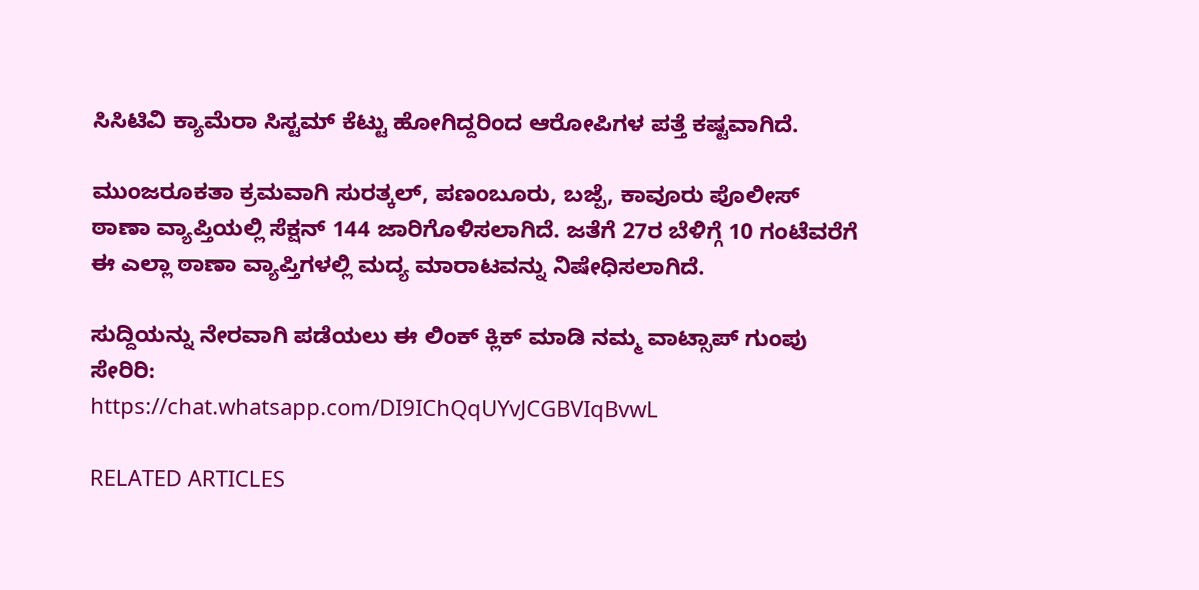ಸಿಸಿಟಿವಿ ಕ್ಯಾಮೆರಾ ಸಿಸ್ಟಮ್ ಕೆಟ್ಟು ಹೋಗಿದ್ದರಿಂದ ಆರೋಪಿಗಳ ಪತ್ತೆ ಕಷ್ಟವಾಗಿದೆ.

ಮುಂಜರೂಕತಾ ಕ್ರಮವಾಗಿ ಸುರತ್ಕಲ್, ಪಣಂಬೂರು, ಬಜ್ಪೆ, ಕಾವೂರು ಪೊಲೀಸ್ ಠಾಣಾ ವ್ಯಾಪ್ತಿಯಲ್ಲಿ ಸೆಕ್ಷನ್ 144 ಜಾರಿಗೊಳಿಸಲಾಗಿದೆ. ಜತೆಗೆ 27ರ ಬೆಳಿಗ್ಗೆ 10 ಗಂಟೆವರೆಗೆ ಈ ಎಲ್ಲಾ ಠಾಣಾ ವ್ಯಾಪ್ತಿಗಳಲ್ಲಿ ಮದ್ಯ ಮಾರಾಟವನ್ನು ನಿಷೇಧಿಸಲಾಗಿದೆ.

ಸುದ್ದಿಯನ್ನು ನೇರವಾಗಿ ಪಡೆಯಲು ಈ ಲಿಂಕ್ ಕ್ಲಿಕ್ ಮಾಡಿ ನಮ್ಮ ವಾಟ್ಸಾಪ್ ಗುಂಪು ಸೇರಿರಿ:
https://chat.whatsapp.com/DI9IChQqUYvJCGBVIqBvwL

RELATED ARTICLES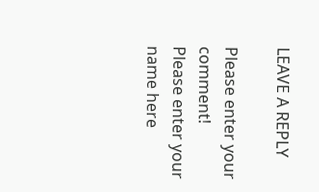LEAVE A REPLY

Please enter your comment!
Please enter your name here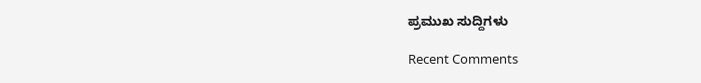ಪ್ರಮುಖ ಸುದ್ದಿಗಳು

Recent Comments